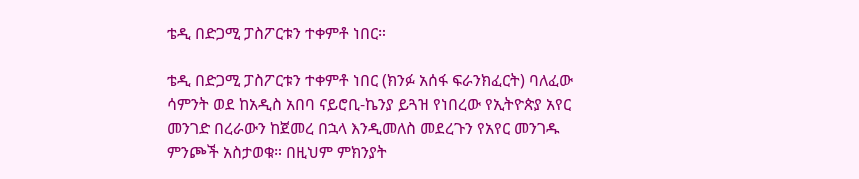ቴዲ በድጋሚ ፓስፖርቱን ተቀምቶ ነበር።

ቴዲ በድጋሚ ፓስፖርቱን ተቀምቶ ነበር (ክንፉ አሰፋ ፍራንክፈርት) ባለፈው ሳምንት ወደ ከአዲስ አበባ ናይሮቢ-ኬንያ ይጓዝ የነበረው የኢትዮጵያ አየር መንገድ በረራውን ከጀመረ በኋላ እንዲመለስ መደረጉን የአየር መንገዱ ምንጮች አስታወቁ። በዚህም ምክንያት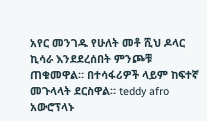አየር መንገዱ የሁለት መቶ ሺህ ዶላር ኪሳራ እንደደረሰበት ምንጮቹ ጠቁመዋል። በተሳፋሪዎች ላይም ከፍተኛ መጉላላት ደርስዋል። teddy afro አውሮፕላኑ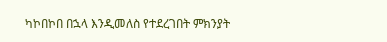ካኮበኮበ በኋላ እንዲመለስ የተደረገበት ምክንያት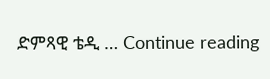ድምጻዊ ቴዲ … Continue reading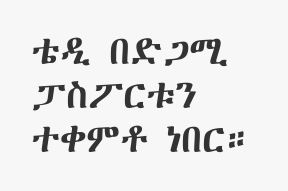ቴዲ በድጋሚ ፓስፖርቱን ተቀምቶ ነበር።